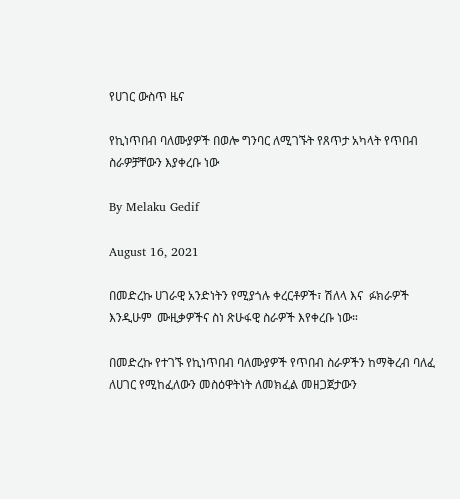የሀገር ውስጥ ዜና

የኪነጥበብ ባለሙያዎች በወሎ ግንባር ለሚገኙት የጸጥታ አካላት የጥበብ ስራዎቻቸውን እያቀረቡ ነው

By Melaku Gedif

August 16, 2021

በመድረኩ ሀገራዊ አንድነትን የሚያጎሉ ቀረርቶዎች፣ ሽለላ እና  ፉክራዎች እንዲሁም  ሙዚቃዎችና ስነ ጽሁፋዊ ስራዎች እየቀረቡ ነው።

በመድረኩ የተገኙ የኪነጥበብ ባለሙያዎች የጥበብ ስራዎችን ከማቅረብ ባለፈ ለሀገር የሚከፈለውን መስዕዋትነት ለመክፈል መዘጋጀታውን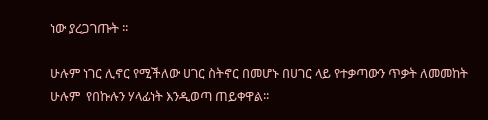ነው ያረጋገጡት ፡፡

ሁሉም ነገር ሊኖር የሚችለው ሀገር ስትኖር በመሆኑ በሀገር ላይ የተቃጣውን ጥቃት ለመመከት ሁሉም  የበኩሉን ሃላፊነት እንዲወጣ ጠይቀዋል፡፡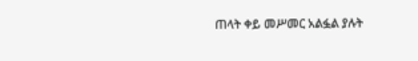ጠላት ቀይ መሥመር አልፏል ያሉት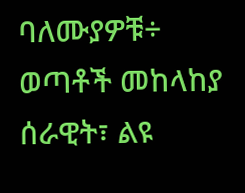ባለሙያዎቹ÷  ወጣቶች መከላከያ ሰራዊት፣ ልዩ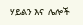ሃይልን እና  ሌሎች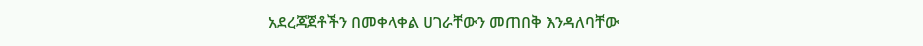አደረጃጀቶችን በመቀላቀል ሀገራቸውን መጠበቅ እንዳለባቸው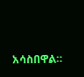አሳስበዋል።